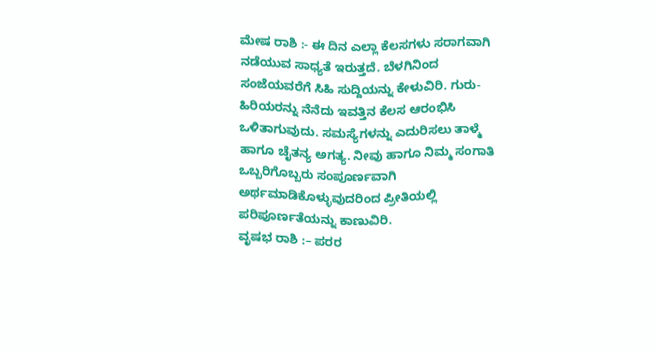ಮೇಷ ರಾಶಿ :- ಈ ದಿನ ಎಲ್ಲಾ ಕೆಲಸಗಳು ಸರಾಗವಾಗಿ ನಡೆಯುವ ಸಾಧ್ಯತೆ ಇರುತ್ತದೆ. ಬೆಳಗಿನಿಂದ ಸಂಜೆಯವರೆಗೆ ಸಿಹಿ ಸುದ್ದಿಯನ್ನು ಕೇಳುವಿರಿ. ಗುರು-ಹಿರಿಯರನ್ನು ನೆನೆದು ಇವತ್ತಿನ ಕೆಲಸ ಆರಂಭಿಸಿ ಒಳಿತಾಗುವುದು. ಸಮಸ್ಯೆಗಳನ್ನು ಎದುರಿಸಲು ತಾಳ್ಮೆ ಹಾಗೂ ಚೈತನ್ಯ ಅಗತ್ಯ. ನೀವು ಹಾಗೂ ನಿಮ್ಮ ಸಂಗಾತಿ ಒಬ್ಬರಿಗೊಬ್ಬರು ಸಂಪೂರ್ಣವಾಗಿ ಅರ್ಥಮಾಡಿಕೊಳ್ಳುವುದರಿಂದ ಪ್ರೀತಿಯಲ್ಲಿ ಪರಿಪೂರ್ಣತೆಯನ್ನು ಕಾಣುವಿರಿ.
ವೃಷಭ ರಾಶಿ :– ಪರರ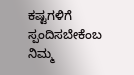ಕಷ್ಟಗಳಿಗೆ ಸ್ಪಂದಿಸಬೇಕೆಂಬ ನಿಮ್ಮ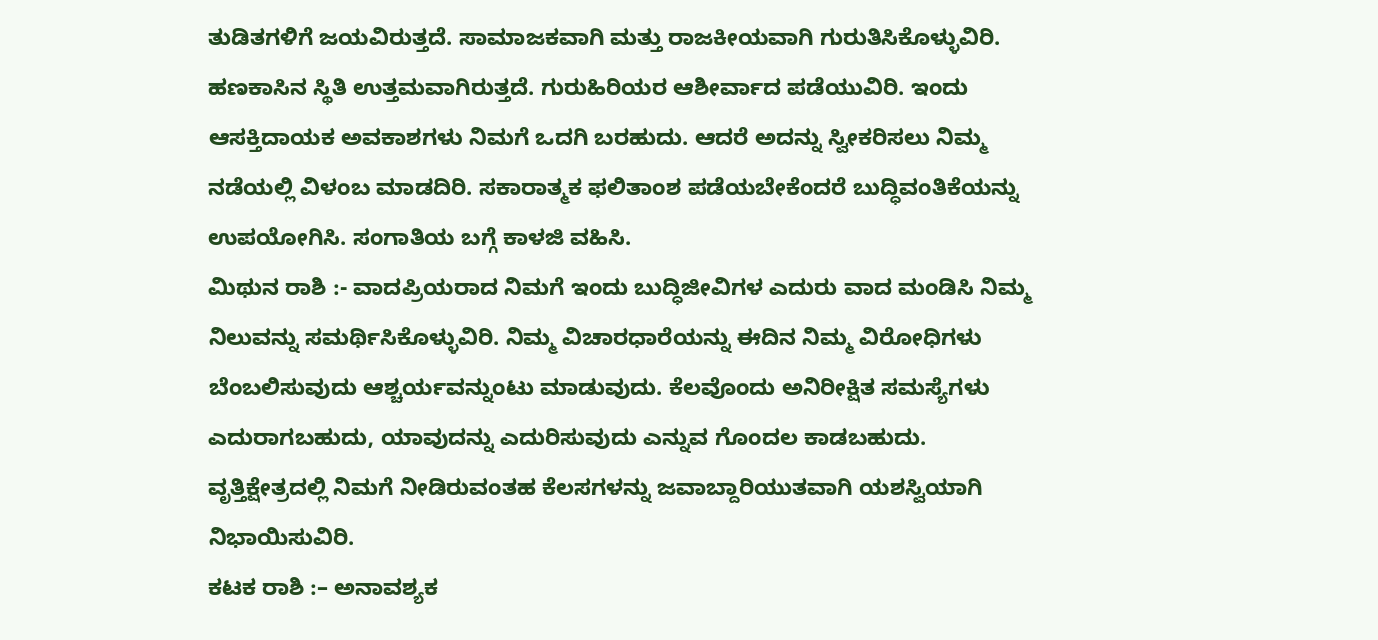ತುಡಿತಗಳಿಗೆ ಜಯವಿರುತ್ತದೆ. ಸಾಮಾಜಕವಾಗಿ ಮತ್ತು ರಾಜಕೀಯವಾಗಿ ಗುರುತಿಸಿಕೊಳ್ಳುವಿರಿ. ಹಣಕಾಸಿನ ಸ್ಥಿತಿ ಉತ್ತಮವಾಗಿರುತ್ತದೆ. ಗುರುಹಿರಿಯರ ಆಶೀರ್ವಾದ ಪಡೆಯುವಿರಿ. ಇಂದು ಆಸಕ್ತಿದಾಯಕ ಅವಕಾಶಗಳು ನಿಮಗೆ ಒದಗಿ ಬರಹುದು. ಆದರೆ ಅದನ್ನು ಸ್ವೀಕರಿಸಲು ನಿಮ್ಮ ನಡೆಯಲ್ಲಿ ವಿಳಂಬ ಮಾಡದಿರಿ. ಸಕಾರಾತ್ಮಕ ಫಲಿತಾಂಶ ಪಡೆಯಬೇಕೆಂದರೆ ಬುದ್ಧಿವಂತಿಕೆಯನ್ನು ಉಪಯೋಗಿಸಿ. ಸಂಗಾತಿಯ ಬಗ್ಗೆ ಕಾಳಜಿ ವಹಿಸಿ.
ಮಿಥುನ ರಾಶಿ :- ವಾದಪ್ರಿಯರಾದ ನಿಮಗೆ ಇಂದು ಬುದ್ಧಿಜೀವಿಗಳ ಎದುರು ವಾದ ಮಂಡಿಸಿ ನಿಮ್ಮ ನಿಲುವನ್ನು ಸಮರ್ಥಿಸಿಕೊಳ್ಳುವಿರಿ. ನಿಮ್ಮ ವಿಚಾರಧಾರೆಯನ್ನು ಈದಿನ ನಿಮ್ಮ ವಿರೋಧಿಗಳು ಬೆಂಬಲಿಸುವುದು ಆಶ್ಚರ್ಯವನ್ನುಂಟು ಮಾಡುವುದು. ಕೆಲವೊಂದು ಅನಿರೀಕ್ಷಿತ ಸಮಸ್ಯೆಗಳು ಎದುರಾಗಬಹುದು, ಯಾವುದನ್ನು ಎದುರಿಸುವುದು ಎನ್ನುವ ಗೊಂದಲ ಕಾಡಬಹುದು. ವೃತ್ತಿಕ್ಷೇತ್ರದಲ್ಲಿ ನಿಮಗೆ ನೀಡಿರುವಂತಹ ಕೆಲಸಗಳನ್ನು ಜವಾಬ್ದಾರಿಯುತವಾಗಿ ಯಶಸ್ವಿಯಾಗಿ ನಿಭಾಯಿಸುವಿರಿ.
ಕಟಕ ರಾಶಿ :– ಅನಾವಶ್ಯಕ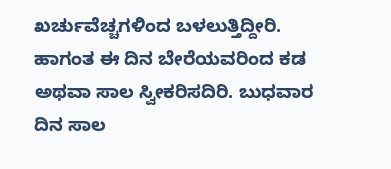ಖರ್ಚುವೆಚ್ಚಗಳಿಂದ ಬಳಲುತ್ತಿದ್ದೀರಿ. ಹಾಗಂತ ಈ ದಿನ ಬೇರೆಯವರಿಂದ ಕಡ ಅಥವಾ ಸಾಲ ಸ್ವೀಕರಿಸದಿರಿ. ಬುಧವಾರ ದಿನ ಸಾಲ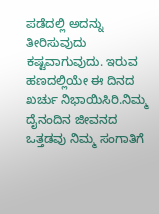ಪಡೆದಲ್ಲಿ ಅದನ್ನು ತೀರಿಸುವುದು ಕಷ್ಟವಾಗುವುದು. ಇರುವ ಹಣದಲ್ಲಿಯೇ ಈ ದಿನದ ಖರ್ಚು ನಿಭಾಯಿಸಿರಿ.ನಿಮ್ಮ ದೈನಂದಿನ ಜೀವನದ ಒತ್ತಡವು ನಿಮ್ಮ ಸಂಗಾತಿಗೆ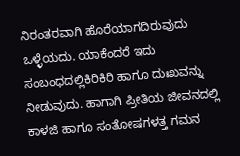ನಿರಂತರವಾಗಿ ಹೊರೆಯಾಗದಿರುವುದು ಒಳ್ಳೆಯದು. ಯಾಕೆಂದರೆ ಇದು ಸಂಬಂಧದಲ್ಲಿಕಿರಿಕಿರಿ ಹಾಗೂ ದುಃಖವನ್ನು ನೀಡುವುದು. ಹಾಗಾಗಿ ಪ್ರೀತಿಯ ಜೀವನದಲ್ಲಿ ಕಾಳಜಿ ಹಾಗೂ ಸಂತೋಷಗಳತ್ತ ಗಮನ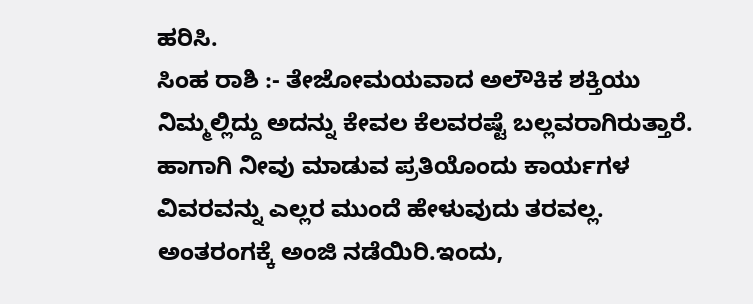ಹರಿಸಿ.
ಸಿಂಹ ರಾಶಿ :- ತೇಜೋಮಯವಾದ ಅಲೌಕಿಕ ಶಕ್ತಿಯು ನಿಮ್ಮಲ್ಲಿದ್ದು ಅದನ್ನು ಕೇವಲ ಕೆಲವರಷ್ಟೆ ಬಲ್ಲವರಾಗಿರುತ್ತಾರೆ. ಹಾಗಾಗಿ ನೀವು ಮಾಡುವ ಪ್ರತಿಯೊಂದು ಕಾರ್ಯಗಳ ವಿವರವನ್ನು ಎಲ್ಲರ ಮುಂದೆ ಹೇಳುವುದು ತರವಲ್ಲ. ಅಂತರಂಗಕ್ಕೆ ಅಂಜಿ ನಡೆಯಿರಿ.ಇಂದು,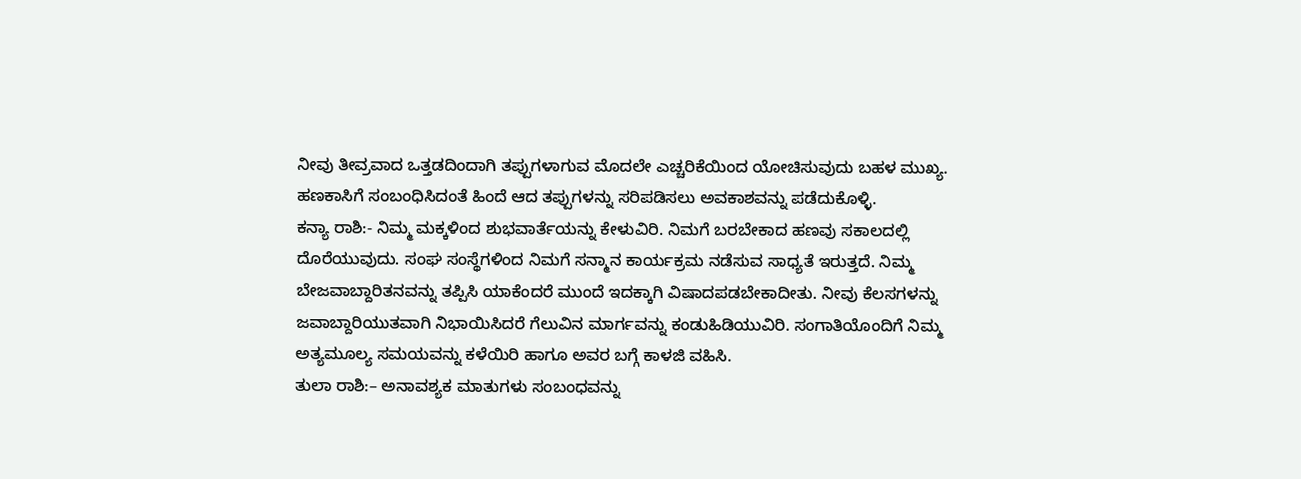ನೀವು ತೀವ್ರವಾದ ಒತ್ತಡದಿಂದಾಗಿ ತಪ್ಪುಗಳಾಗುವ ಮೊದಲೇ ಎಚ್ಚರಿಕೆಯಿಂದ ಯೋಚಿಸುವುದು ಬಹಳ ಮುಖ್ಯ. ಹಣಕಾಸಿಗೆ ಸಂಬಂಧಿಸಿದಂತೆ ಹಿಂದೆ ಆದ ತಪ್ಪುಗಳನ್ನು ಸರಿಪಡಿಸಲು ಅವಕಾಶವನ್ನು ಪಡೆದುಕೊಳ್ಳಿ.
ಕನ್ಯಾ ರಾಶಿ:- ನಿಮ್ಮ ಮಕ್ಕಳಿಂದ ಶುಭವಾರ್ತೆಯನ್ನು ಕೇಳುವಿರಿ. ನಿಮಗೆ ಬರಬೇಕಾದ ಹಣವು ಸಕಾಲದಲ್ಲಿ ದೊರೆಯುವುದು. ಸಂಘ ಸಂಸ್ಥೆಗಳಿಂದ ನಿಮಗೆ ಸನ್ಮಾನ ಕಾರ್ಯಕ್ರಮ ನಡೆಸುವ ಸಾಧ್ಯತೆ ಇರುತ್ತದೆ. ನಿಮ್ಮ ಬೇಜವಾಬ್ದಾರಿತನವನ್ನು ತಪ್ಪಿಸಿ ಯಾಕೆಂದರೆ ಮುಂದೆ ಇದಕ್ಕಾಗಿ ವಿಷಾದಪಡಬೇಕಾದೀತು. ನೀವು ಕೆಲಸಗಳನ್ನು ಜವಾಬ್ದಾರಿಯುತವಾಗಿ ನಿಭಾಯಿಸಿದರೆ ಗೆಲುವಿನ ಮಾರ್ಗವನ್ನು ಕಂಡುಹಿಡಿಯುವಿರಿ. ಸಂಗಾತಿಯೊಂದಿಗೆ ನಿಮ್ಮ ಅತ್ಯಮೂಲ್ಯ ಸಮಯವನ್ನು ಕಳೆಯಿರಿ ಹಾಗೂ ಅವರ ಬಗ್ಗೆ ಕಾಳಜಿ ವಹಿಸಿ.
ತುಲಾ ರಾಶಿ:– ಅನಾವಶ್ಯಕ ಮಾತುಗಳು ಸಂಬಂಧವನ್ನು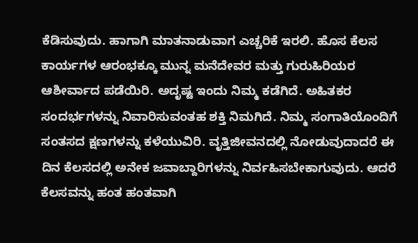ಕೆಡಿಸುವುದು. ಹಾಗಾಗಿ ಮಾತನಾಡುವಾಗ ಎಚ್ಚರಿಕೆ ಇರಲಿ. ಹೊಸ ಕೆಲಸ ಕಾರ್ಯಗಳ ಆರಂಭಕ್ಕೂ ಮುನ್ನ ಮನೆದೇವರ ಮತ್ತು ಗುರುಹಿರಿಯರ ಆಶೀರ್ವಾದ ಪಡೆಯಿರಿ. ಅದೃಷ್ಟ ಇಂದು ನಿಮ್ಮ ಕಡೆಗಿದೆ. ಅಹಿತಕರ ಸಂದರ್ಭಗಳನ್ನು ನಿವಾರಿಸುವಂತಹ ಶಕ್ತಿ ನಿಮಗಿದೆ. ನಿಮ್ಮ ಸಂಗಾತಿಯೊಂದಿಗೆ ಸಂತಸದ ಕ್ಷಣಗಳನ್ನು ಕಳೆಯುವಿರಿ. ವೃತ್ತಿಜೀವನದಲ್ಲಿ ನೋಡುವುದಾದರೆ ಈ ದಿನ ಕೆಲಸದಲ್ಲಿ ಅನೇಕ ಜವಾಬ್ದಾರಿಗಳನ್ನು ನಿರ್ವಹಿಸಬೇಕಾಗುವುದು. ಆದರೆ ಕೆಲಸವನ್ನು ಹಂತ ಹಂತವಾಗಿ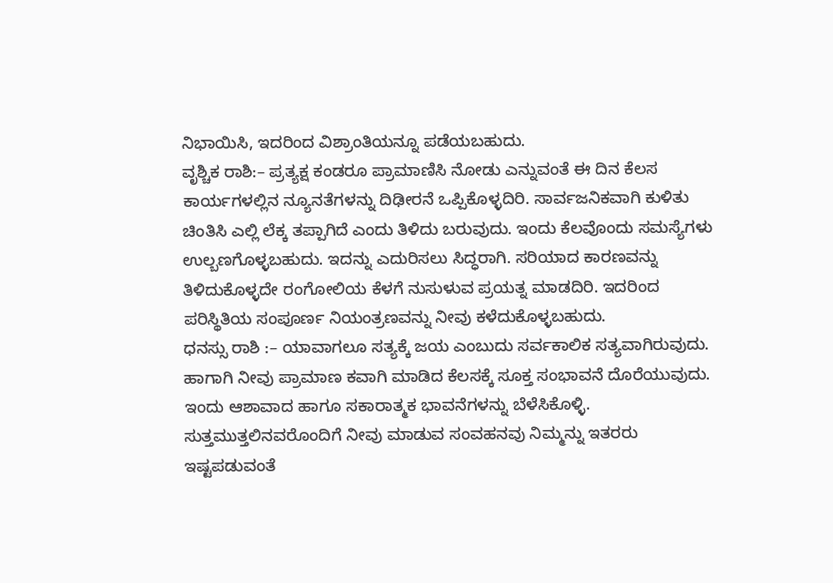ನಿಭಾಯಿಸಿ, ಇದರಿಂದ ವಿಶ್ರಾಂತಿಯನ್ನೂ ಪಡೆಯಬಹುದು.
ವೃಶ್ಚಿಕ ರಾಶಿ:– ಪ್ರತ್ಯಕ್ಷ ಕಂಡರೂ ಪ್ರಾಮಾಣಿಸಿ ನೋಡು ಎನ್ನುವಂತೆ ಈ ದಿನ ಕೆಲಸ ಕಾರ್ಯಗಳಲ್ಲಿನ ನ್ಯೂನತೆಗಳನ್ನು ದಿಢೀರನೆ ಒಪ್ಪಿಕೊಳ್ಳದಿರಿ. ಸಾರ್ವಜನಿಕವಾಗಿ ಕುಳಿತು ಚಿಂತಿಸಿ ಎಲ್ಲಿ ಲೆಕ್ಕ ತಪ್ಪಾಗಿದೆ ಎಂದು ತಿಳಿದು ಬರುವುದು. ಇಂದು ಕೆಲವೊಂದು ಸಮಸ್ಯೆಗಳು ಉಲ್ಬಣಗೊಳ್ಳಬಹುದು. ಇದನ್ನು ಎದುರಿಸಲು ಸಿದ್ಧರಾಗಿ. ಸರಿಯಾದ ಕಾರಣವನ್ನು ತಿಳಿದುಕೊಳ್ಳದೇ ರಂಗೋಲಿಯ ಕೆಳಗೆ ನುಸುಳುವ ಪ್ರಯತ್ನ ಮಾಡದಿರಿ. ಇದರಿಂದ ಪರಿಸ್ಥಿತಿಯ ಸಂಪೂರ್ಣ ನಿಯಂತ್ರಣವನ್ನು ನೀವು ಕಳೆದುಕೊಳ್ಳಬಹುದು.
ಧನಸ್ಸು ರಾಶಿ :– ಯಾವಾಗಲೂ ಸತ್ಯಕ್ಕೆ ಜಯ ಎಂಬುದು ಸರ್ವಕಾಲಿಕ ಸತ್ಯವಾಗಿರುವುದು. ಹಾಗಾಗಿ ನೀವು ಪ್ರಾಮಾಣ ಕವಾಗಿ ಮಾಡಿದ ಕೆಲಸಕ್ಕೆ ಸೂಕ್ತ ಸಂಭಾವನೆ ದೊರೆಯುವುದು. ಇಂದು ಆಶಾವಾದ ಹಾಗೂ ಸಕಾರಾತ್ಮಕ ಭಾವನೆಗಳನ್ನು ಬೆಳೆಸಿಕೊಳ್ಳಿ. ಸುತ್ತಮುತ್ತಲಿನವರೊಂದಿಗೆ ನೀವು ಮಾಡುವ ಸಂವಹನವು ನಿಮ್ಮನ್ನು ಇತರರು ಇಷ್ಟಪಡುವಂತೆ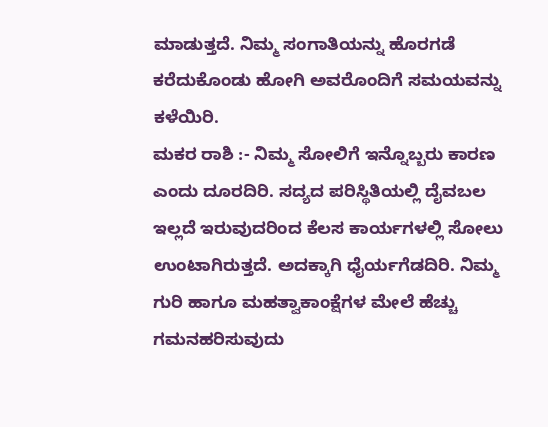ಮಾಡುತ್ತದೆ. ನಿಮ್ಮ ಸಂಗಾತಿಯನ್ನು ಹೊರಗಡೆ ಕರೆದುಕೊಂಡು ಹೋಗಿ ಅವರೊಂದಿಗೆ ಸಮಯವನ್ನು ಕಳೆಯಿರಿ.
ಮಕರ ರಾಶಿ :- ನಿಮ್ಮ ಸೋಲಿಗೆ ಇನ್ನೊಬ್ಬರು ಕಾರಣ ಎಂದು ದೂರದಿರಿ. ಸದ್ಯದ ಪರಿಸ್ಥಿತಿಯಲ್ಲಿ ದೈವಬಲ ಇಲ್ಲದೆ ಇರುವುದರಿಂದ ಕೆಲಸ ಕಾರ್ಯಗಳಲ್ಲಿ ಸೋಲು ಉಂಟಾಗಿರುತ್ತದೆ. ಅದಕ್ಕಾಗಿ ಧೈರ್ಯಗೆಡದಿರಿ. ನಿಮ್ಮ ಗುರಿ ಹಾಗೂ ಮಹತ್ವಾಕಾಂಕ್ಷೆಗಳ ಮೇಲೆ ಹೆಚ್ಚು ಗಮನಹರಿಸುವುದು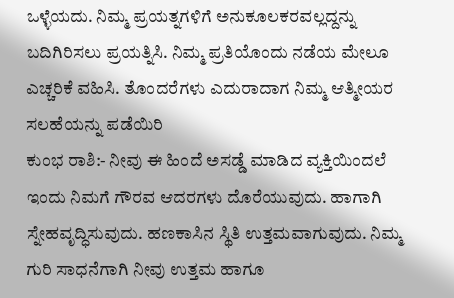ಒಳ್ಳೆಯದು. ನಿಮ್ಮ ಪ್ರಯತ್ನಗಳಿಗೆ ಅನುಕೂಲಕರವಲ್ಲದ್ದನ್ನು ಬದಿಗಿರಿಸಲು ಪ್ರಯತ್ನಿಸಿ. ನಿಮ್ಮ ಪ್ರತಿಯೊಂದು ನಡೆಯ ಮೇಲೂ ಎಚ್ಚರಿಕೆ ವಹಿಸಿ. ತೊಂದರೆಗಳು ಎದುರಾದಾಗ ನಿಮ್ಮ ಆತ್ಮೀಯರ ಸಲಹೆಯನ್ನು ಪಡೆಯಿರಿ
ಕುಂಭ ರಾಶಿ:- ನೀವು ಈ ಹಿಂದೆ ಅಸಡ್ಡೆ ಮಾಡಿದ ವ್ಯಕ್ತಿಯಿಂದಲೆ ಇಂದು ನಿಮಗೆ ಗೌರವ ಆದರಗಳು ದೊರೆಯುವುದು. ಹಾಗಾಗಿ ಸ್ನೇಹವೃದ್ಧಿಸುವುದು. ಹಣಕಾಸಿನ ಸ್ಥಿತಿ ಉತ್ತಮವಾಗುವುದು. ನಿಮ್ಮ ಗುರಿ ಸಾಧನೆಗಾಗಿ ನೀವು ಉತ್ತಮ ಹಾಗೂ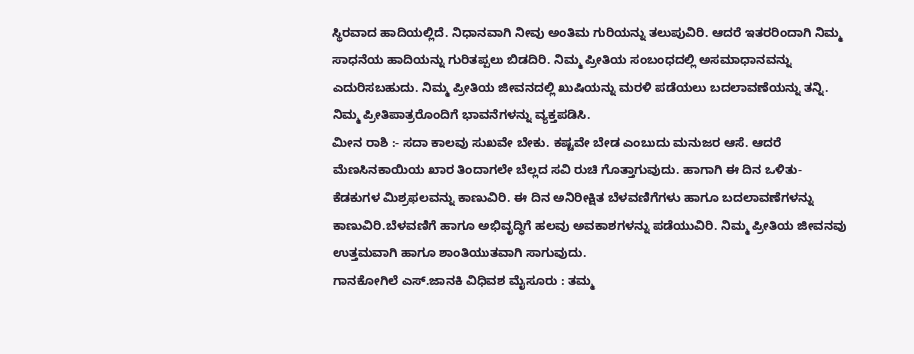ಸ್ಥಿರವಾದ ಹಾದಿಯಲ್ಲಿದೆ. ನಿಧಾನವಾಗಿ ನೀವು ಅಂತಿಮ ಗುರಿಯನ್ನು ತಲುಪುವಿರಿ. ಆದರೆ ಇತರರಿಂದಾಗಿ ನಿಮ್ಮ ಸಾಧನೆಯ ಹಾದಿಯನ್ನು ಗುರಿತಪ್ಪಲು ಬಿಡದಿರಿ. ನಿಮ್ಮ ಪ್ರೀತಿಯ ಸಂಬಂಧದಲ್ಲಿ ಅಸಮಾಧಾನವನ್ನು ಎದುರಿಸಬಹುದು. ನಿಮ್ಮ ಪ್ರೀತಿಯ ಜೀವನದಲ್ಲಿ ಖುಷಿಯನ್ನು ಮರಳಿ ಪಡೆಯಲು ಬದಲಾವಣೆಯನ್ನು ತನ್ನಿ. ನಿಮ್ಮ ಪ್ರೀತಿಪಾತ್ರರೊಂದಿಗೆ ಭಾವನೆಗಳನ್ನು ವ್ಯಕ್ತಪಡಿಸಿ.
ಮೀನ ರಾಶಿ :- ಸದಾ ಕಾಲವು ಸುಖವೇ ಬೇಕು. ಕಷ್ಟವೇ ಬೇಡ ಎಂಬುದು ಮನುಜರ ಆಸೆ. ಆದರೆ ಮೆಣಸಿನಕಾಯಿಯ ಖಾರ ತಿಂದಾಗಲೇ ಬೆಲ್ಲದ ಸವಿ ರುಚಿ ಗೊತ್ತಾಗುವುದು. ಹಾಗಾಗಿ ಈ ದಿನ ಒಳಿತು-ಕೆಡಕುಗಳ ಮಿಶ್ರಫಲವನ್ನು ಕಾಣುವಿರಿ. ಈ ದಿನ ಅನಿರೀಕ್ಷಿತ ಬೆಳವಣಿಗೆಗಳು ಹಾಗೂ ಬದಲಾವಣೆಗಳನ್ನು ಕಾಣುವಿರಿ.ಬೆಳವಣಿಗೆ ಹಾಗೂ ಅಭಿವೃದ್ಧಿಗೆ ಹಲವು ಅವಕಾಶಗಳನ್ನು ಪಡೆಯುವಿರಿ. ನಿಮ್ಮ ಪ್ರೀತಿಯ ಜೀವನವು ಉತ್ತಮವಾಗಿ ಹಾಗೂ ಶಾಂತಿಯುತವಾಗಿ ಸಾಗುವುದು.
ಗಾನಕೋಗಿಲೆ ಎಸ್.ಜಾನಕಿ ವಿಧಿವಶ ಮೈಸೂರು : ತಮ್ಮ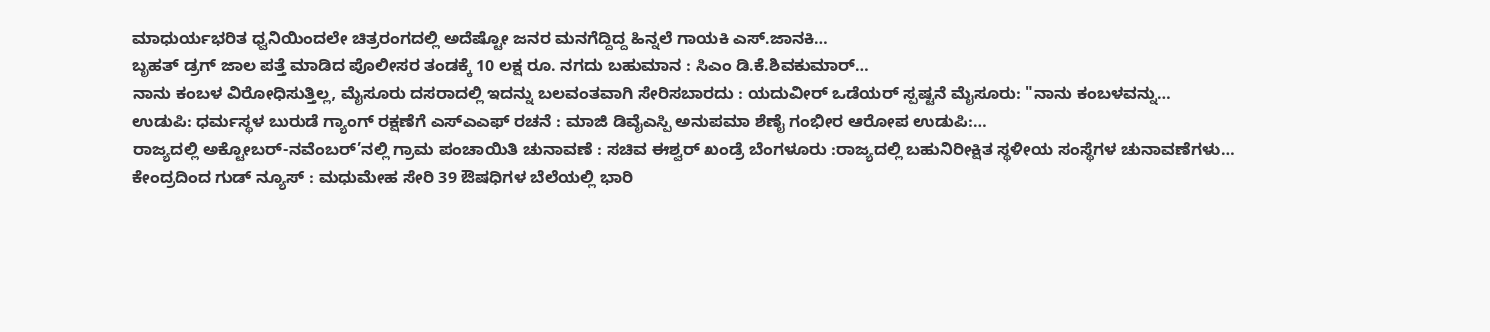ಮಾಧುರ್ಯಭರಿತ ಧ್ವನಿಯಿಂದಲೇ ಚಿತ್ರರಂಗದಲ್ಲಿ ಅದೆಷ್ಟೋ ಜನರ ಮನಗೆದ್ದಿದ್ದ ಹಿನ್ನಲೆ ಗಾಯಕಿ ಎಸ್.ಜಾನಕಿ…
ಬೃಹತ್ ಡ್ರಗ್ ಜಾಲ ಪತ್ತೆ ಮಾಡಿದ ಪೊಲೀಸರ ತಂಡಕ್ಕೆ 10 ಲಕ್ಷ ರೂ. ನಗದು ಬಹುಮಾನ : ಸಿಎಂ ಡಿ.ಕೆ.ಶಿವಕುಮಾರ್…
ನಾನು ಕಂಬಳ ವಿರೋಧಿಸುತ್ತಿಲ್ಲ, ಮೈಸೂರು ದಸರಾದಲ್ಲಿ ಇದನ್ನು ಬಲವಂತವಾಗಿ ಸೇರಿಸಬಾರದು : ಯದುವೀರ್ ಒಡೆಯರ್ ಸ್ಪಷ್ಟನೆ ಮೈಸೂರು: "ನಾನು ಕಂಬಳವನ್ನು…
ಉಡುಪಿ: ಧರ್ಮಸ್ಥಳ ಬುರುಡೆ ಗ್ಯಾಂಗ್ ರಕ್ಷಣೆಗೆ ಎಸ್ಎಎಫ್ ರಚನೆ : ಮಾಜಿ ಡಿವೈಎಸ್ಪಿ ಅನುಪಮಾ ಶೆಣೈ ಗಂಭೀರ ಆರೋಪ ಉಡುಪಿ:…
ರಾಜ್ಯದಲ್ಲಿ ಅಕ್ಟೋಬರ್-ನವೆಂಬರ್’ನಲ್ಲಿ ಗ್ರಾಮ ಪಂಚಾಯಿತಿ ಚುನಾವಣೆ : ಸಚಿವ ಈಶ್ವರ್ ಖಂಡ್ರೆ ಬೆಂಗಳೂರು :ರಾಜ್ಯದಲ್ಲಿ ಬಹುನಿರೀಕ್ಷಿತ ಸ್ಥಳೀಯ ಸಂಸ್ಥೆಗಳ ಚುನಾವಣೆಗಳು…
ಕೇಂದ್ರದಿಂದ ಗುಡ್ ನ್ಯೂಸ್ : ಮಧುಮೇಹ ಸೇರಿ 39 ಔಷಧಿಗಳ ಬೆಲೆಯಲ್ಲಿ ಭಾರಿ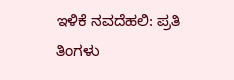ಇಳಿಕೆ ನವದೆಹಲಿ: ಪ್ರತಿ ತಿಂಗಳು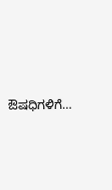ಔಷಧಿಗಳಿಗೆ…